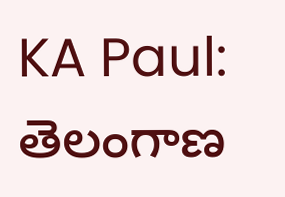KA Paul: తెలంగాణ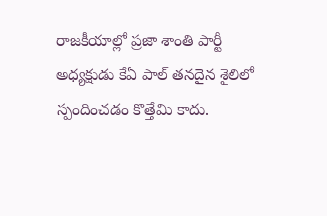రాజకీయాల్లో ప్రజా శాంతి పార్టీ అధ్యక్షుడు కేఏ పాల్ తనదైన శైలిలో స్పందించడం కొత్తేమి కాదు.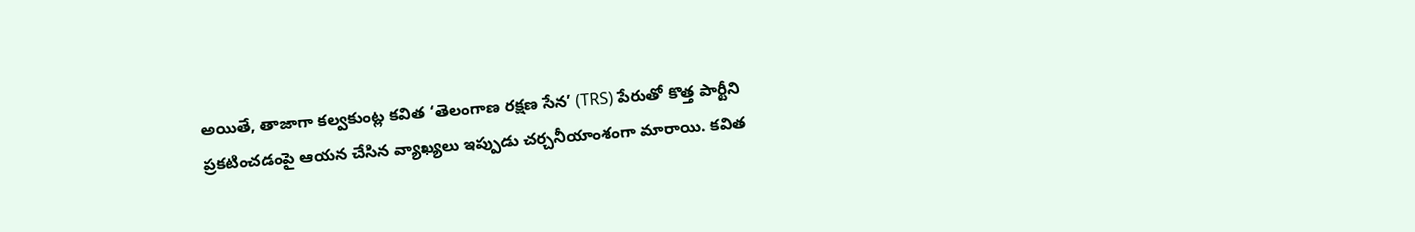అయితే, తాజాగా కల్వకుంట్ల కవిత ‘తెలంగాణ రక్షణ సేన’ (TRS) పేరుతో కొత్త పార్టీని ప్రకటించడంపై ఆయన చేసిన వ్యాఖ్యలు ఇప్పుడు చర్చనీయాంశంగా మారాయి. కవిత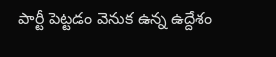పార్టీ పెట్టడం వెనుక ఉన్న ఉద్దేశం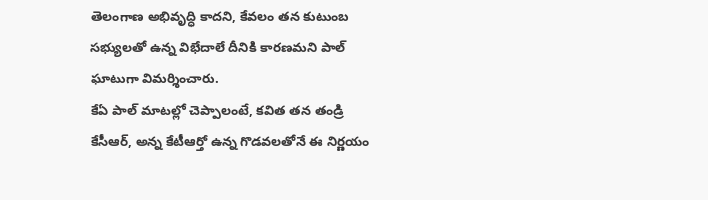తెలంగాణ అభివృద్ధి కాదని, కేవలం తన కుటుంబ సభ్యులతో ఉన్న విభేదాలే దీనికి కారణమని పాల్ ఘాటుగా విమర్శించారు.
కేఏ పాల్ మాటల్లో చెప్పాలంటే, కవిత తన తండ్రి కేసీఆర్, అన్న కేటీఆర్తో ఉన్న గొడవలతోనే ఈ నిర్ణయం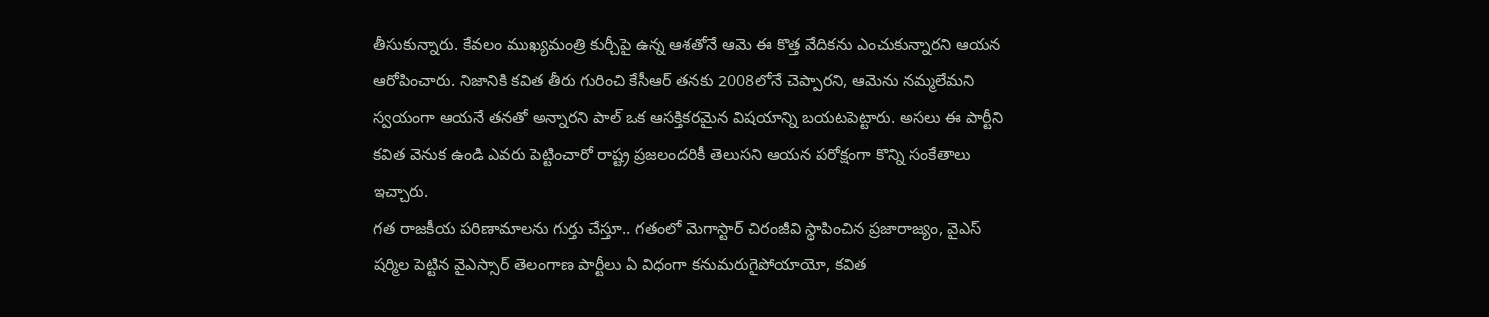తీసుకున్నారు. కేవలం ముఖ్యమంత్రి కుర్చీపై ఉన్న ఆశతోనే ఆమె ఈ కొత్త వేదికను ఎంచుకున్నారని ఆయన ఆరోపించారు. నిజానికి కవిత తీరు గురించి కేసీఆర్ తనకు 2008లోనే చెప్పారని, ఆమెను నమ్మలేమని స్వయంగా ఆయనే తనతో అన్నారని పాల్ ఒక ఆసక్తికరమైన విషయాన్ని బయటపెట్టారు. అసలు ఈ పార్టీని కవిత వెనుక ఉండి ఎవరు పెట్టించారో రాష్ట్ర ప్రజలందరికీ తెలుసని ఆయన పరోక్షంగా కొన్ని సంకేతాలు ఇచ్చారు.
గత రాజకీయ పరిణామాలను గుర్తు చేస్తూ.. గతంలో మెగాస్టార్ చిరంజీవి స్థాపించిన ప్రజారాజ్యం, వైఎస్ షర్మిల పెట్టిన వైఎస్సార్ తెలంగాణ పార్టీలు ఏ విధంగా కనుమరుగైపోయాయో, కవిత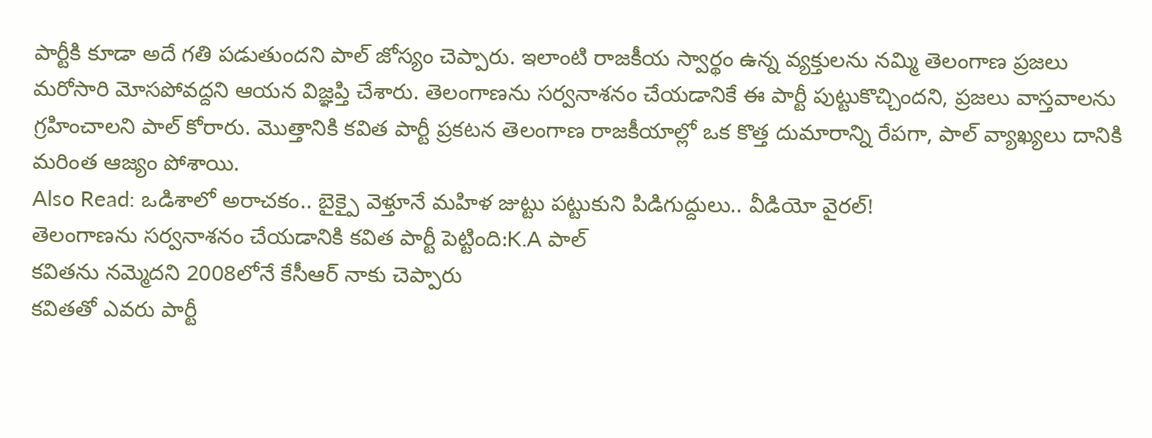పార్టీకి కూడా అదే గతి పడుతుందని పాల్ జోస్యం చెప్పారు. ఇలాంటి రాజకీయ స్వార్థం ఉన్న వ్యక్తులను నమ్మి తెలంగాణ ప్రజలు మరోసారి మోసపోవద్దని ఆయన విజ్ఞప్తి చేశారు. తెలంగాణను సర్వనాశనం చేయడానికే ఈ పార్టీ పుట్టుకొచ్చిందని, ప్రజలు వాస్తవాలను గ్రహించాలని పాల్ కోరారు. మెుత్తానికి కవిత పార్టీ ప్రకటన తెలంగాణ రాజకీయాల్లో ఒక కొత్త దుమారాన్ని రేపగా, పాల్ వ్యాఖ్యలు దానికి మరింత ఆజ్యం పోశాయి.
Also Read: ఒడిశాలో అరాచకం.. బైక్పై వెళ్తూనే మహిళ జుట్టు పట్టుకుని పిడిగుద్దులు.. వీడియో వైరల్!
తెలంగాణను సర్వనాశనం చేయడానికి కవిత పార్టీ పెట్టింది:K.A పాల్
కవితను నమ్మెదని 2008లోనే కేసీఆర్ నాకు చెప్పారు
కవితతో ఎవరు పార్టీ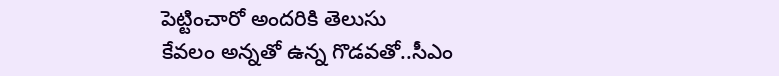పెట్టించారో అందరికి తెలుసు
కేవలం అన్నతో ఉన్న గొడవతో..సీఎం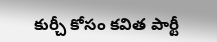కుర్చీ కోసం కవిత పార్టీ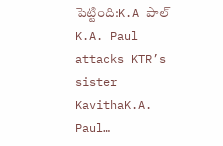పెట్టింది:K.A పాల్
K.A. Paul attacks KTR’s sister KavithaK.A. Paul…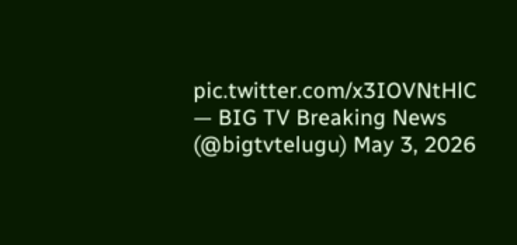pic.twitter.com/x3IOVNtHlC
— BIG TV Breaking News (@bigtvtelugu) May 3, 2026